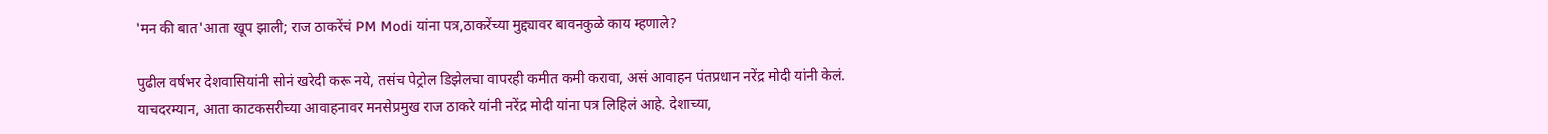'मन की बात'आता खूप झाली; राज ठाकरेंचं PM Modi यांना पत्र,ठाकरेंच्या मुद्द्यावर बावनकुळे काय म्हणाले?

पुढील वर्षभर देशवासियांनी सोनं खरेदी करू नये, तसंच पेट्रोल डिझेलचा वापरही कमीत कमी करावा, असं आवाहन पंतप्रधान नरेंद्र मोदी यांनी केलं. याचदरम्यान, आता काटकसरीच्या आवाहनावर मनसेप्रमुख राज ठाकरे यांनी नरेंद्र मोदी यांना पत्र लिहिलं आहे. देशाच्या,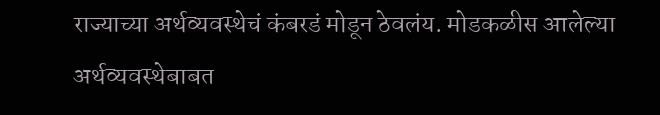राज्याच्या अर्थव्यवस्थेचं कंबरडं मोडून ठेवलंय. मोडकळीस आलेल्या अर्थव्यवस्थेबाबत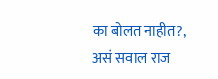का बोलत नाहीत?, असं सवाल राज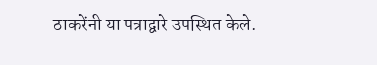ठाकरेंनी या पत्राद्वारे उपस्थित केले.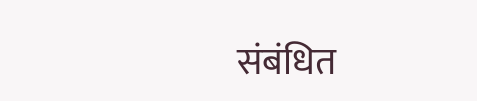संबंधित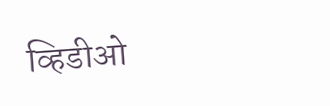व्हिडीओ